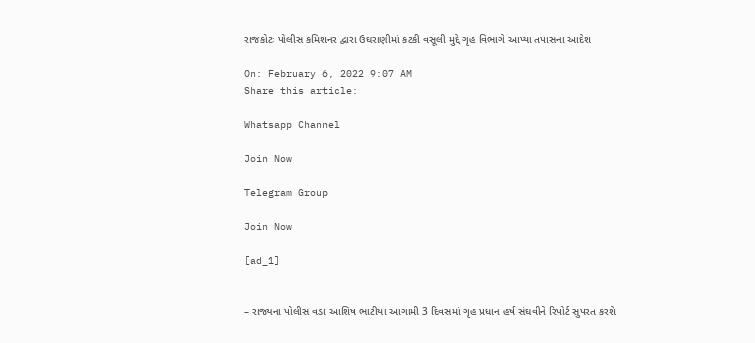રાજકોટઃ પોલીસ કમિશનર દ્વારા ઉઘરાણીમાં કટકી વસૂલી મુદ્દે ગૃહ વિભાગે આપ્યા તપાસના આદેશ

On: February 6, 2022 9:07 AM
Share this article:

Whatsapp Channel

Join Now

Telegram Group

Join Now

[ad_1]


– રાજ્યના પોલીસ વડા આશિષ ભાટીયા આગામી 3 દિવસમાં ગૃહ પ્રધાન હર્ષ સંઘવીને રિપોર્ટ સુપરત કરશે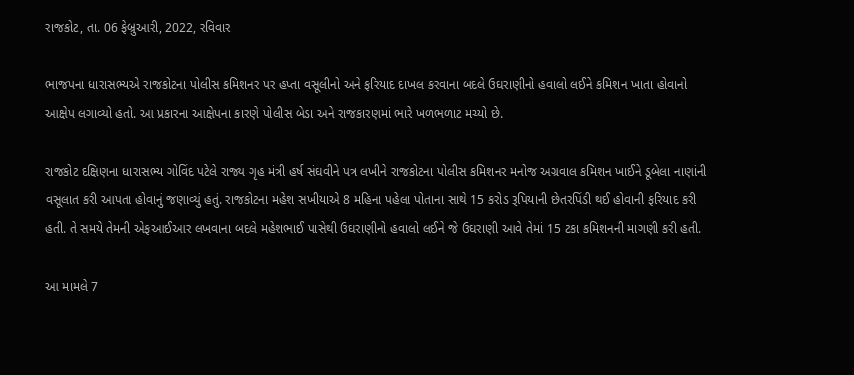રાજકોટ, તા. 06 ફેબ્રુઆરી, 2022, રવિવાર

ભાજપના ધારાસભ્યએ રાજકોટના પોલીસ કમિશનર પર હપ્તા વસૂલીનો અને ફરિયાદ દાખલ કરવાના બદલે ઉઘરાણીનો હવાલો લઈને કમિશન ખાતા હોવાનો આક્ષેપ લગાવ્યો હતો. આ પ્રકારના આક્ષેપના કારણે પોલીસ બેડા અને રાજકારણમાં ભારે ખળભળાટ મચ્યો છે.

રાજકોટ દક્ષિણના ધારાસભ્ય ગોવિંદ પટેલે રાજ્ય ગૃહ મંત્રી હર્ષ સંઘવીને પત્ર લખીને રાજકોટના પોલીસ કમિશનર મનોજ અગ્રવાલ કમિશન ખાઈને ડૂબેલા નાણાંની વસૂલાત કરી આપતા હોવાનું જણાવ્યું હતું. રાજકોટના મહેશ સખીયાએ 8 મહિના પહેલા પોતાના સાથે 15 કરોડ રૂપિયાની છેતરપિંડી થઈ હોવાની ફરિયાદ કરી હતી. તે સમયે તેમની એફઆઈઆર લખવાના બદલે મહેશભાઈ પાસેથી ઉઘરાણીનો હવાલો લઈને જે ઉઘરાણી આવે તેમાં 15 ટકા કમિશનની માગણી કરી હતી.

આ મામલે 7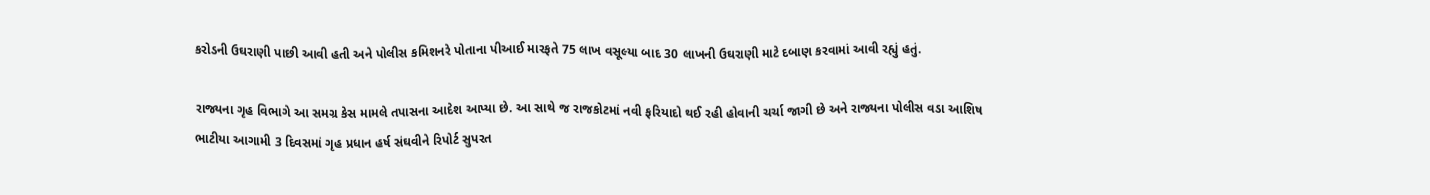કરોડની ઉઘરાણી પાછી આવી હતી અને પોલીસ કમિશનરે પોતાના પીઆઈ મારફતે 75 લાખ વસૂલ્યા બાદ 30 લાખની ઉઘરાણી માટે દબાણ કરવામાં આવી રહ્યું હતું.

રાજ્યના ગૃહ વિભાગે આ સમગ્ર કેસ મામલે તપાસના આદેશ આપ્યા છે. આ સાથે જ રાજકોટમાં નવી ફરિયાદો થઈ રહી હોવાની ચર્ચા જાગી છે અને રાજ્યના પોલીસ વડા આશિષ ભાટીયા આગામી 3 દિવસમાં ગૃહ પ્રધાન હર્ષ સંઘવીને રિપોર્ટ સુપરત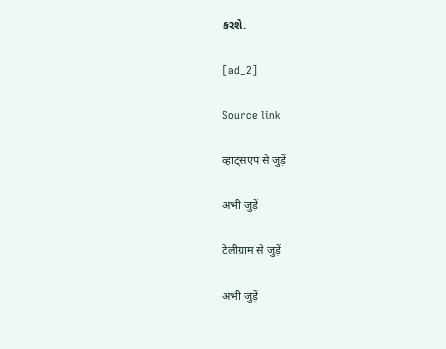કરશે.

[ad_2]

Source link

व्हाट्सएप से जुड़ें

अभी जुड़ें

टेलीग्राम से जुड़ें

अभी जुड़ें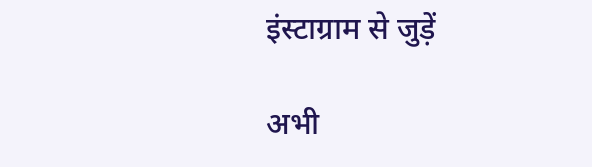इंस्टाग्राम से जुड़ें

अभी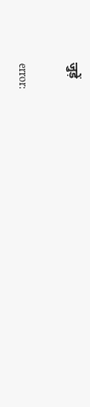जुड़ें

error: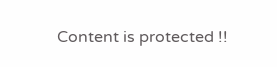Content is protected !!